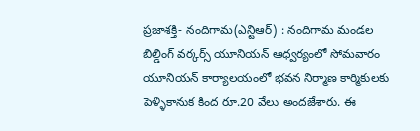ప్రజాశక్తి- నందిగామ(ఎన్టిఆర్) : నందిగామ మండల బిల్డింగ్ వర్కర్స్ యూనియన్ ఆధ్వర్యంలో సోమవారం యూనియన్ కార్యాలయంలో భవన నిర్మాణ కార్మికులకు పెళ్ళికానుక కింద రూ.20 వేలు అందజేశారు. ఈ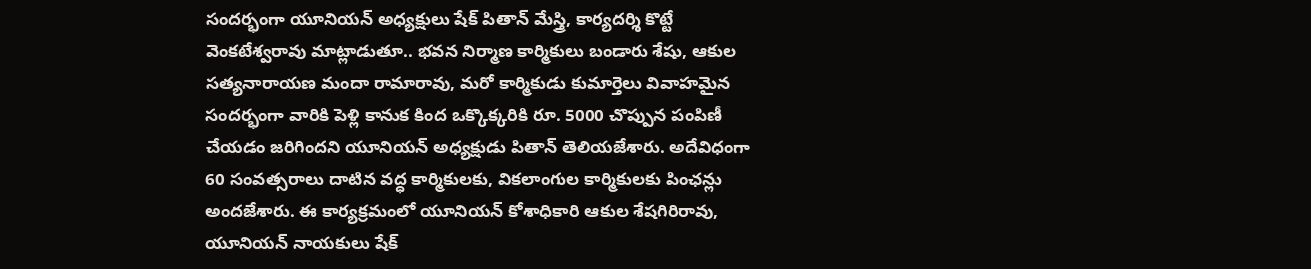సందర్భంగా యూనియన్ అధ్యక్షులు షేక్ పితాన్ మేస్త్రి, కార్యదర్శి కొట్టే వెంకటేశ్వరావు మాట్లాడుతూ.. భవన నిర్మాణ కార్మికులు బండారు శేషు, ఆకుల సత్యనారాయణ మందా రామారావు, మరో కార్మికుడు కుమార్తెలు వివాహమైన సందర్భంగా వారికి పెళ్లి కానుక కింద ఒక్కొక్కరికి రూ. 5000 చొప్పున పంపిణీ చేయడం జరిగిందని యూనియన్ అధ్యక్షుడు పితాన్ తెలియజేశారు. అదేవిధంగా 60 సంవత్సరాలు దాటిన వద్ధ కార్మికులకు, వికలాంగుల కార్మికులకు పింఛన్లు అందజేశారు. ఈ కార్యక్రమంలో యూనియన్ కోశాధికారి ఆకుల శేషగిరిరావు, యూనియన్ నాయకులు షేక్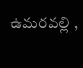ఉమరవల్లి ,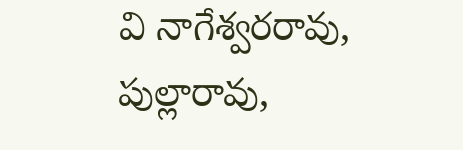వి నాగేశ్వరరావు, పుల్లారావు,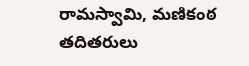రామస్వామి, మణికంఠ తదితరులు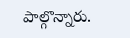పాల్గొన్నారు.